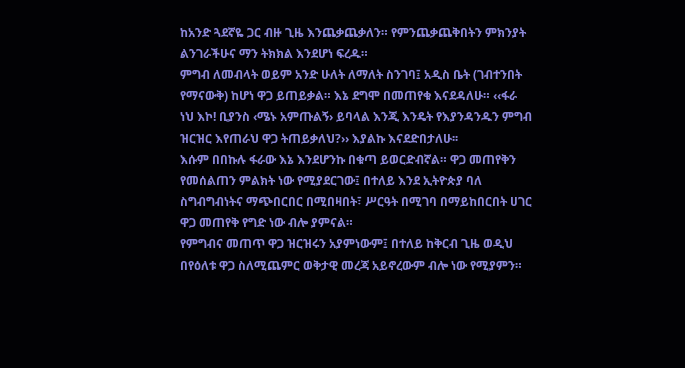ከአንድ ጓደኛዬ ጋር ብዙ ጊዜ እንጨቃጨቃለን። የምንጨቃጨቅበትን ምክንያት ልንገራችሁና ማን ትክክል እንደሆነ ፍረዱ።
ምግብ ለመብላት ወይም አንድ ሁለት ለማለት ስንገባ፤ አዲስ ቤት (ገብተንበት የማናውቅ) ከሆነ ዋጋ ይጠይቃል። እኔ ደግሞ በመጠየቁ እናደዳለሁ። ‹‹ፋራ ነህ እኮ! ቢያንስ ‹ሜኑ አምጡልኝ› ይባላል እንጂ እንዴት የእያንዳንዱን ምግብ ዝርዝር እየጠራህ ዋጋ ትጠይቃለህ?›› እያልኩ እናደድበታለሁ፡፡
እሱም በበኩሉ ፋራው እኔ እንደሆንኩ በቁጣ ይወርድብኛል። ዋጋ መጠየቅን የመሰልጠን ምልክት ነው የሚያደርገው፤ በተለይ እንደ ኢትዮጵያ ባለ ስግብግብነትና ማጭበርበር በሚበዛበት፣ ሥርዓት በሚገባ በማይከበርበት ሀገር ዋጋ መጠየቅ የግድ ነው ብሎ ያምናል።
የምግብና መጠጥ ዋጋ ዝርዝሩን አያምነውም፤ በተለይ ከቅርብ ጊዜ ወዲህ በየዕለቱ ዋጋ ስለሚጨምር ወቅታዊ መረጃ አይኖረውም ብሎ ነው የሚያምን።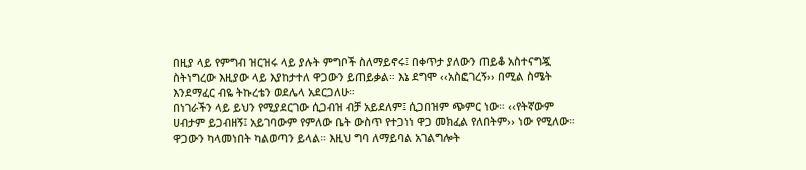በዚያ ላይ የምግብ ዝርዝሩ ላይ ያሉት ምግቦች ስለማይኖሩ፤ በቀጥታ ያለውን ጠይቆ አስተናግጇ ስትነግረው እዚያው ላይ እያከታተለ ዋጋውን ይጠይቃል። እኔ ደግሞ ‹‹አስፎገረኝ›› በሚል ስሜት እንደማፈር ብዬ ትኩረቴን ወደሌላ አደርጋለሁ።
በነገራችን ላይ ይህን የሚያደርገው ሲጋብዝ ብቻ አይደለም፤ ሲጋበዝም ጭምር ነው። ‹‹የትኛውም ሀብታም ይጋብዘኝ፤ አይገባውም የምለው ቤት ውስጥ የተጋነነ ዋጋ መክፈል የለበትም›› ነው የሚለው። ዋጋውን ካላመነበት ካልወጣን ይላል። እዚህ ግባ ለማይባል አገልግሎት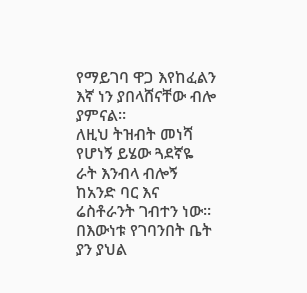የማይገባ ዋጋ እየከፈልን እኛ ነን ያበላሸናቸው ብሎ ያምናል።
ለዚህ ትዝብት መነሻ የሆነኝ ይሄው ጓደኛዬ ራት እንብላ ብሎኝ ከአንድ ባር እና ሬስቶራንት ገብተን ነው። በእውነቱ የገባንበት ቤት ያን ያህል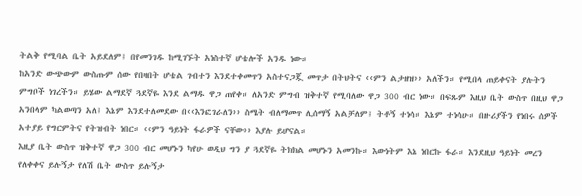ትልቅ የሚባል ቤት አይደለም፤ በየመንገዱ ከሚገኙት አነስተኛ ሆቴሎች አንዱ ነው።
ከአንድ ውጭውም ውስጡም ሰው የበዛበት ሆቴል ገብተን እንደተቀመጥን አስተናጋጇ መጥታ በትህትና ‹‹ምን ልታዘዝ›› አለችን። የሚበላ ጠይቀናት ያሉትን ምግቦች ነገረችን። ይሄው ልማደኛ ጓደኛዬ እንደ ልማዱ ዋጋ ጠየቀ። ለአንድ ምግብ ዝቅተኛ የሚባለው ዋጋ 300 ብር ነው። በፍጹም እዚህ ቤት ውስጥ በዚህ ዋጋ አንበላም ካልወጣን አለ፤ እኔም እንደተለመደው በ‹‹እንፎገራለን›› ስሜት ብለማመጥ ሊሰማኝ አልቻለም፤ ትቶኝ ተነሳ። እኔም ተነሳሁ። በዙሪያችን የነበሩ ሰዎች አተያይ የግርምትና የትዝብት ነበር። ‹‹ምን ዓይነት ፋራዎች ናቸው›› እያሉ ይሆናል።
እዚያ ቤት ውስጥ ዝቅተኛ ዋጋ 300 ብር መሆኑን ካየሁ ወዲህ ግን ያ ጓደኛዬ ትክክል መሆኑን አመንኩ። እውነትም እኔ ነበርኩ ፋራ። እንደዚህ ዓይነት መረን የለቀቀና ይሉኝታ የለሽ ቤት ውስጥ ይሉኝታ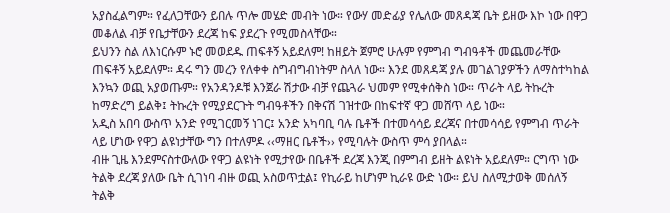አያስፈልግም። የፈለጋቸውን ይበሉ ጥሎ መሄድ መብት ነው። የውሃ መድፊያ የሌለው መጸዳጃ ቤት ይዘው እኮ ነው በዋጋ መቆለል ብቻ የቤታቸውን ደረጃ ከፍ ያደረጉ የሚመስላቸው።
ይህንን ስል ለእነርሱም ኑሮ መወደዱ ጠፍቶኝ አይደለም! ከዘይት ጀምሮ ሁሉም የምግብ ግብዓቶች መጨመራቸው ጠፍቶኝ አይደለም። ዳሩ ግን መረን የለቀቀ ስግብግብነትም ስላለ ነው። እንደ መጸዳጃ ያሉ መገልገያዎችን ለማስተካከል እንኳን ወጪ አያወጡም። የአንዳንዶቹ እንጀራ ሽታው ብቻ የጨጓራ ህመም የሚቀሰቅስ ነው። ጥራት ላይ ትኩረት ከማድረግ ይልቅ፤ ትኩረት የሚያደርጉት ግብዓቶችን በቅናሽ ገዝተው በከፍተኛ ዋጋ መሸጥ ላይ ነው።
አዲስ አበባ ውስጥ አንድ የሚገርመኝ ነገር፤ አንድ አካባቢ ባሉ ቤቶች በተመሳሳይ ደረጃና በተመሳሳይ የምግብ ጥራት ላይ ሆነው የዋጋ ልዩነታቸው ግን በተለምዶ ‹‹ማዘር ቤቶች›› የሚባሉት ውስጥ ምሳ ያበላል።
ብዙ ጊዜ እንደምናስተውለው የዋጋ ልዩነት የሚታየው በቤቶች ደረጃ እንጂ በምግብ ይዘት ልዩነት አይደለም። ርግጥ ነው ትልቅ ደረጃ ያለው ቤት ሲገነባ ብዙ ወጪ አስወጥቷል፤ የኪራይ ከሆነም ኪራዩ ውድ ነው። ይህ ስለሚታወቅ መሰለኝ ትልቅ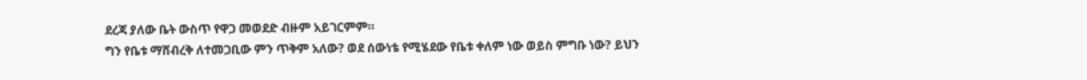ደረጃ ያለው ቤት ውስጥ የዋጋ መወደድ ብዙም አይገርምም።
ግን የቤቱ ማሸብረቅ ለተመጋቢው ምን ጥቅም አለው? ወደ ሰውነቴ የሚሄደው የቤቱ ቀለም ነው ወይስ ምግቡ ነው? ይህን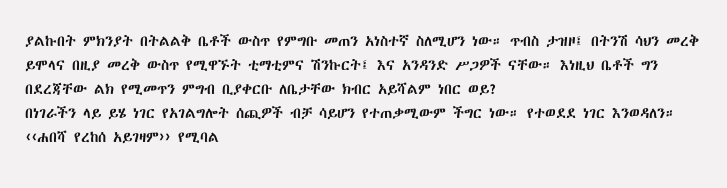ያልኩበት ምክንያት በትልልቅ ቤቶች ውስጥ የምግቡ መጠን አነስተኛ ስለሚሆን ነው። ጥብስ ታዝዞ፤ በትንሽ ሳህን መረቅ ይሞላና በዚያ መረቅ ውስጥ የሚዋኙት ቲማቲምና ሽንኩርት፤ እና አንዳንድ ሥጋዎች ናቸው። እነዚህ ቤቶች ግን በደረጃቸው ልክ የሚመጥን ምግብ ቢያቀርቡ ለቤታቸው ክብር አይሻልም ነበር ወይ?
በነገራችን ላይ ይሄ ነገር የአገልግሎት ሰጪዎች ብቻ ሳይሆን የተጠቃሚውም ችግር ነው። የተወደደ ነገር እንወዳለን። ‹‹ሐበሻ የረከሰ አይገዛም›› የሚባል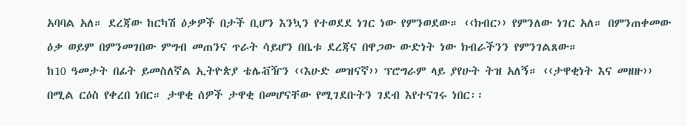አባባል አለ። ደረጃው ከርካሽ ዕቃዎች በታች ቢሆን እንኳን የተወደደ ነገር ነው የምንወደው። ‹‹ክብር›› የምንለው ነገር አለ። በምንጠቀመው ዕቃ ወይም በምንመገበው ምግብ መጠንና ጥራት ሳይሆን በቤቱ ደረጃና በዋጋው ውድነት ነው ክብራችንን የምንገልጸው።
ከ10 ዓመታት በፊት ይመስለኛል ኢትዮጵያ ቴሌቭዥን ‹‹እሁድ መዝናኛ›› ፕሮግራም ላይ ያየሁት ትዝ አለኝ። ‹‹ታዋቂነት እና መዘዙ›› በሚል ርዕስ የቀረበ ነበር። ታዋቂ ሰዎች ታዋቂ በመሆናቸው የሚገደቡትን ገደብ እየተናገሩ ነበር፡፡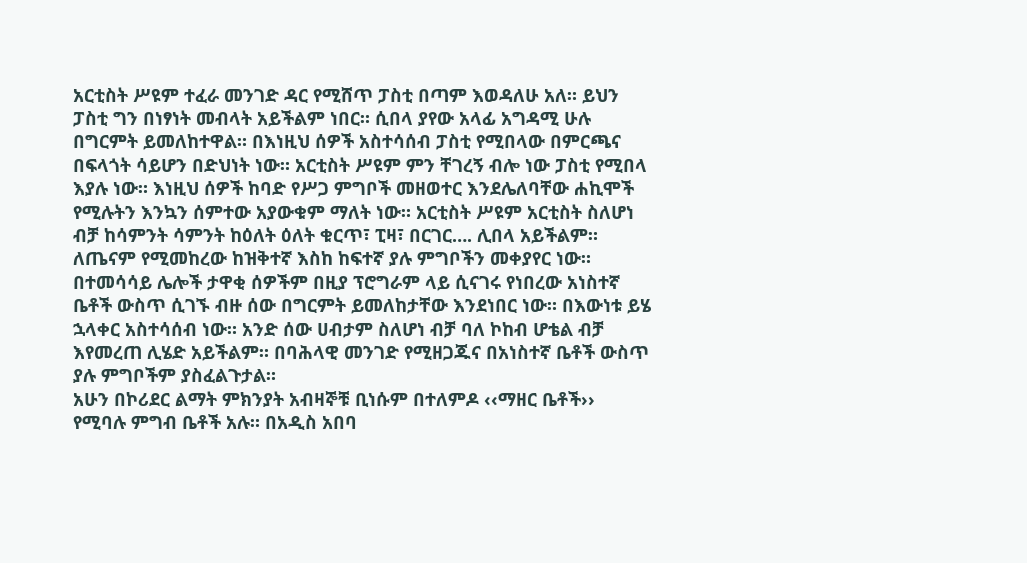አርቲስት ሥዩም ተፈራ መንገድ ዳር የሚሸጥ ፓስቲ በጣም እወዳለሁ አለ። ይህን ፓስቲ ግን በነፃነት መብላት አይችልም ነበር። ሲበላ ያየው አላፊ አግዳሚ ሁሉ በግርምት ይመለከተዋል። በእነዚህ ሰዎች አስተሳሰብ ፓስቲ የሚበላው በምርጫና በፍላጎት ሳይሆን በድህነት ነው። አርቲስት ሥዩም ምን ቸገረኝ ብሎ ነው ፓስቲ የሚበላ እያሉ ነው። እነዚህ ሰዎች ከባድ የሥጋ ምግቦች መዘወተር እንደሌለባቸው ሐኪሞች የሚሉትን እንኳን ሰምተው አያውቁም ማለት ነው። አርቲስት ሥዩም አርቲስት ስለሆነ ብቻ ከሳምንት ሳምንት ከዕለት ዕለት ቁርጥ፣ ፒዛ፣ በርገር…. ሊበላ አይችልም። ለጤናም የሚመከረው ከዝቅተኛ እስከ ከፍተኛ ያሉ ምግቦችን መቀያየር ነው።
በተመሳሳይ ሌሎች ታዋቂ ሰዎችም በዚያ ፕሮግራም ላይ ሲናገሩ የነበረው አነስተኛ ቤቶች ውስጥ ሲገኙ ብዙ ሰው በግርምት ይመለከታቸው እንደነበር ነው። በእውነቱ ይሄ ኋላቀር አስተሳሰብ ነው። አንድ ሰው ሀብታም ስለሆነ ብቻ ባለ ኮከብ ሆቴል ብቻ እየመረጠ ሊሄድ አይችልም። በባሕላዊ መንገድ የሚዘጋጁና በአነስተኛ ቤቶች ውስጥ ያሉ ምግቦችም ያስፈልጉታል።
አሁን በኮሪደር ልማት ምክንያት አብዛኞቹ ቢነሱም በተለምዶ ‹‹ማዘር ቤቶች›› የሚባሉ ምግብ ቤቶች አሉ። በአዲስ አበባ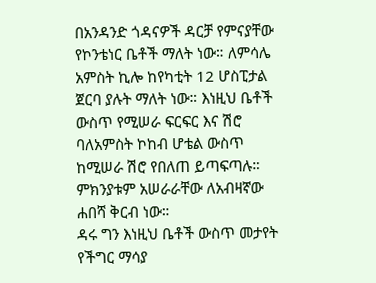በአንዳንድ ጎዳናዎች ዳርቻ የምናያቸው የኮንቴነር ቤቶች ማለት ነው። ለምሳሌ አምስት ኪሎ ከየካቲት 12 ሆስፒታል ጀርባ ያሉት ማለት ነው። እነዚህ ቤቶች ውስጥ የሚሠራ ፍርፍር እና ሽሮ ባለአምስት ኮከብ ሆቴል ውስጥ ከሚሠራ ሽሮ የበለጠ ይጣፍጣሉ። ምክንያቱም አሠራራቸው ለአብዛኛው ሐበሻ ቅርብ ነው።
ዳሩ ግን እነዚህ ቤቶች ውስጥ መታየት የችግር ማሳያ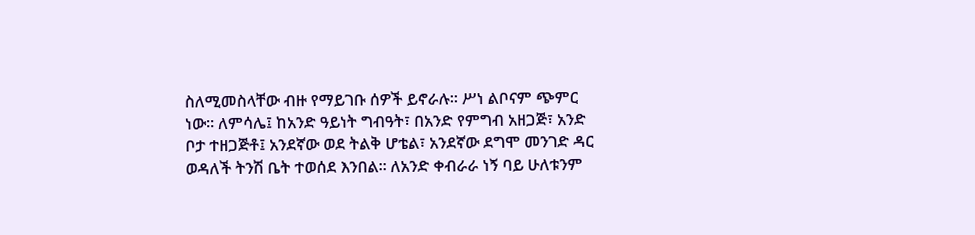ስለሚመስላቸው ብዙ የማይገቡ ሰዎች ይኖራሉ። ሥነ ልቦናም ጭምር ነው። ለምሳሌ፤ ከአንድ ዓይነት ግብዓት፣ በአንድ የምግብ አዘጋጅ፣ አንድ ቦታ ተዘጋጅቶ፤ አንደኛው ወደ ትልቅ ሆቴል፣ አንደኛው ደግሞ መንገድ ዳር ወዳለች ትንሽ ቤት ተወሰደ እንበል። ለአንድ ቀብራራ ነኝ ባይ ሁለቱንም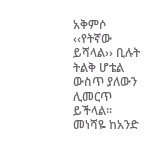አቅምሶ ‹‹የትኛው ይሻላል›› ቢሉት ትልቅ ሆቴል ውስጥ ያለውን ሊመርጥ ይችላል።
መነሻዬ ከአንድ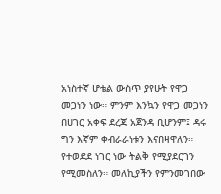አነስተኛ ሆቴል ውስጥ ያየሁት የዋጋ መጋነን ነው። ምንም እንኳን የዋጋ መጋነን በሀገር አቀፍ ደረጃ አጀንዳ ቢሆንም፤ ዳሩ ግን እኛም ቀብራራነቱን እናበዛዋለን። የተወደደ ነገር ነው ትልቅ የሚያደርገን የሚመስለን። መለኪያችን የምንመገበው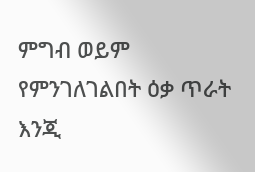ምግብ ወይም የምንገለገልበት ዕቃ ጥራት እንጂ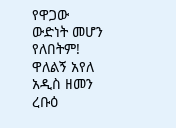የዋጋው ውድነት መሆን የለበትም!
ዋለልኝ አየለ
አዲስ ዘመን ረቡዕ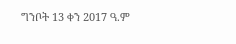ግንቦት 13 ቀን 2017 ዓ.ም